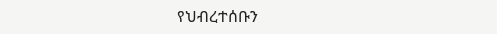የህብረተሰቡን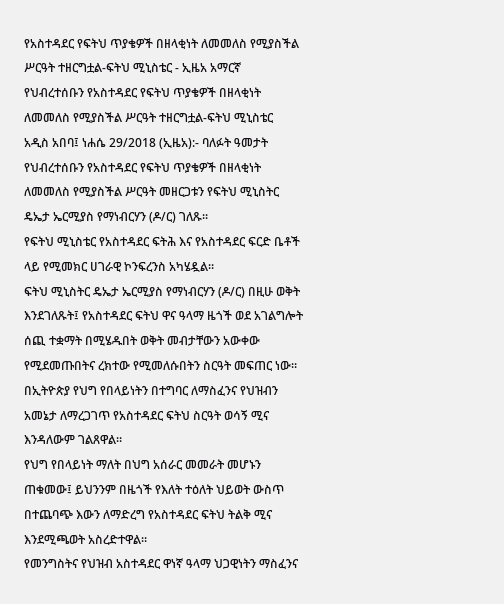የአስተዳደር የፍትህ ጥያቄዎች በዘላቂነት ለመመለስ የሚያስችል ሥርዓት ተዘርግቷል-ፍትህ ሚኒስቴር - ኢዜአ አማርኛ
የህብረተሰቡን የአስተዳደር የፍትህ ጥያቄዎች በዘላቂነት ለመመለስ የሚያስችል ሥርዓት ተዘርግቷል-ፍትህ ሚኒስቴር
አዲስ አበባ፤ ነሐሴ 29/2018 (ኢዜአ):- ባለፉት ዓመታት የህብረተሰቡን የአስተዳደር የፍትህ ጥያቄዎች በዘላቂነት ለመመለስ የሚያስችል ሥርዓት መዘርጋቱን የፍትህ ሚኒስትር ዴኤታ ኤርሚያስ የማነብርሃን (ዶ/ር) ገለጹ።
የፍትህ ሚኒስቴር የአስተዳደር ፍትሕ እና የአስተዳደር ፍርድ ቤቶች ላይ የሚመክር ሀገራዊ ኮንፍረንስ አካሄዷል።
ፍትህ ሚኒስትር ዴኤታ ኤርሚያስ የማነብርሃን (ዶ/ር) በዚሁ ወቅት እንደገለጹት፤ የአስተዳደር ፍትህ ዋና ዓላማ ዜጎች ወደ አገልግሎት ሰጪ ተቋማት በሚሄዱበት ወቅት መብታቸውን አውቀው የሚደመጡበትና ረክተው የሚመለሱበትን ስርዓት መፍጠር ነው።
በኢትዮጵያ የህግ የበላይነትን በተግባር ለማስፈንና የህዝብን አመኔታ ለማረጋገጥ የአስተዳደር ፍትህ ስርዓት ወሳኝ ሚና እንዳለውም ገልጸዋል።
የህግ የበላይነት ማለት በህግ አሰራር መመራት መሆኑን ጠቁመው፤ ይህንንም በዜጎች የእለት ተዕለት ህይወት ውስጥ በተጨባጭ እውን ለማድረግ የአስተዳደር ፍትህ ትልቅ ሚና እንደሚጫወት አስረድተዋል።
የመንግስትና የህዝብ አስተዳደር ዋነኛ ዓላማ ህጋዊነትን ማስፈንና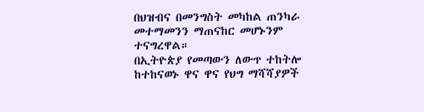በህዝብና በመንግስት መካከል ጠንካራ መተማመንን ማጠናከር መሆኑንም ተናግረዋል።
በኢትዮጵያ የመጣውን ለውጥ ተከትሎ ከተከናወኑ ዋና ዋና የህግ ማሻሻያዎች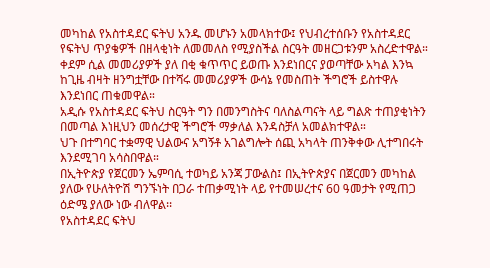መካከል የአስተዳደር ፍትህ አንዱ መሆኑን አመላክተው፤ የህብረተሰቡን የአስተዳደር የፍትህ ጥያቄዎች በዘላቂነት ለመመለስ የሚያስችል ስርዓት መዘርጋቱንም አስረድተዋል።
ቀደም ሲል መመሪያዎች ያለ በቂ ቁጥጥር ይወጡ እንደነበርና ያወጣቸው አካል እንኳ ከጊዜ ብዛት ዘንግቷቸው በተሻሩ መመሪያዎች ውሳኔ የመስጠት ችግሮች ይስተዋሉ እንደነበር ጠቁመዋል።
አዲሱ የአስተዳደር ፍትህ ስርዓት ግን በመንግስትና ባለስልጣናት ላይ ግልጽ ተጠያቂነትን በመጣል እነዚህን መሰረታዊ ችግሮች ማቃለል እንዳስቻለ አመልክተዋል።
ህጉ በተግባር ተቋማዊ ህልውና አግኝቶ አገልግሎት ሰጪ አካላት ጠንቅቀው ሊተግበሩት እንደሚገባ አሳስበዋል።
በኢትዮጵያ የጀርመን ኤምባሲ ተወካይ አንጃ ፓውልስ፤ በኢትዮጵያና በጀርመን መካከል ያለው የሁለትዮሽ ግንኙነት በጋራ ተጠቃሚነት ላይ የተመሠረተና 60 ዓመታት የሚጠጋ ዕድሜ ያለው ነው ብለዋል፡፡
የአስተዳደር ፍትህ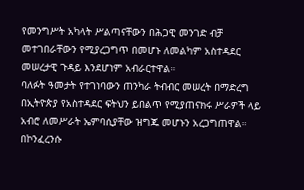የመንግሥት አካላት ሥልጣናቸውን በሕጋዊ መንገድ ብቻ መተገበራቸውን የሚያረጋግጥ በመሆኑ ለመልካም አስተዳደር መሠረታዊ ጉዳይ እንደሆነም አብራርተዋል።
ባለፉት ዓመታት የተገነባውን ጠንካራ ትብብር መሠረት በማድረግ በኢትዮጵያ የአስተዳደር ፍትህን ይበልጥ የሚያጠናክሩ ሥራዎች ላይ አብሮ ለመሥራት ኤምባሲያቸው ዝግጁ መሆኑን አረጋግጠዋል።
በኮንፈረንሱ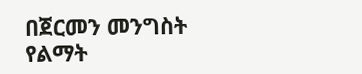በጀርመን መንግስት የልማት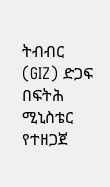ትብብር (GIZ) ድጋፍ በፍትሕ ሚኒስቴር የተዘጋጀ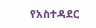የአስተዳደር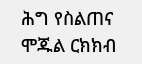ሕግ የስልጠና ሞጁል ርክክብ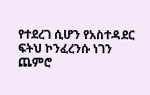የተደረገ ሲሆን የአስተዳደር ፍትህ ኮንፈረንሱ ነገን ጨምሮ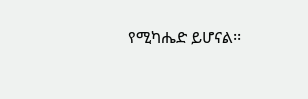የሚካሔድ ይሆናል፡፡